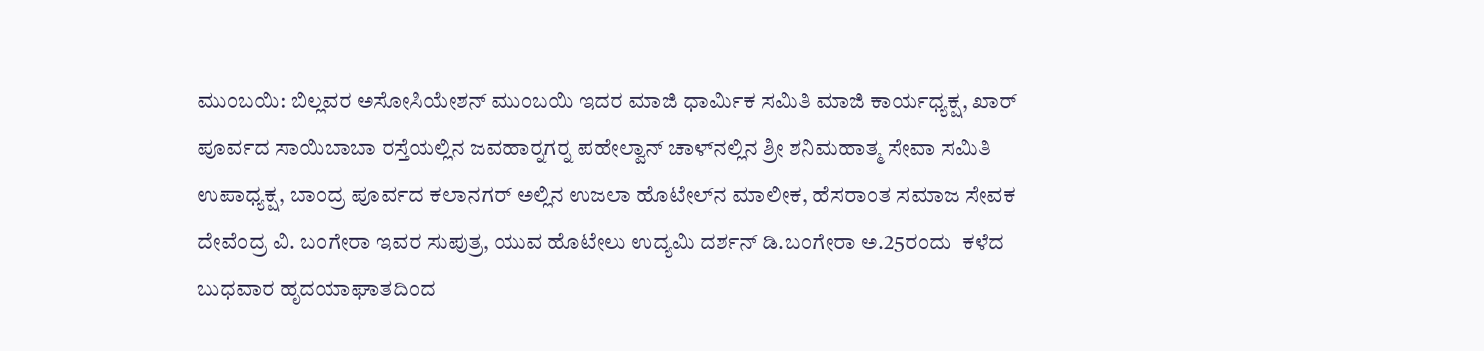ಮುಂಬಯಿ: ಬಿಲ್ಲವರ ಅಸೋಸಿಯೇಶನ್ ಮುಂಬಯಿ ಇದರ ಮಾಜಿ ಧಾರ್ಮಿಕ ಸಮಿತಿ ಮಾಜಿ ಕಾರ್ಯಧ್ಯಕ್ಷ, ಖಾರ್ ಪೂರ್ವದ ಸಾಯಿಬಾಬಾ ರಸ್ತೆಯಲ್ಲಿನ ಜವಹಾರ್‍ನಗರ್‍ನ ಪಹೇಲ್ವಾನ್ ಚಾಳ್‍ನಲ್ಲಿನ ಶ್ರೀ ಶನಿಮಹಾತ್ಮ ಸೇವಾ ಸಮಿತಿ ಉಪಾಧ್ಯಕ್ಷ, ಬಾಂದ್ರ ಪೂರ್ವದ ಕಲಾನಗರ್ ಅಲ್ಲಿನ ಉಜಲಾ ಹೊಟೇಲ್‍ನ ಮಾಲೀಕ, ಹೆಸರಾಂತ ಸಮಾಜ ಸೇವಕ ದೇವೆಂದ್ರ ವಿ. ಬಂಗೇರಾ ಇವರ ಸುಪುತ್ರ, ಯುವ ಹೊಟೇಲು ಉದ್ಯಮಿ ದರ್ಶನ್ ಡಿ.ಬಂಗೇರಾ ಅ.25ರಂದು  ಕಳೆದ ಬುಧವಾರ ಹೃದಯಾಘಾತದಿಂದ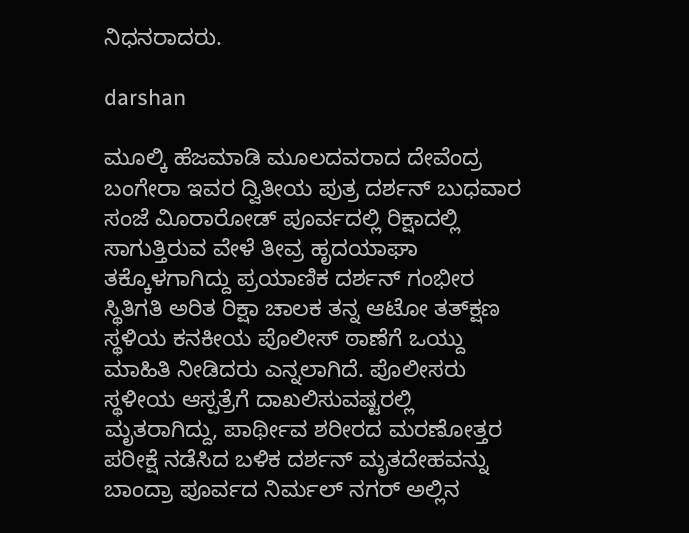ನಿಧನರಾದರು.

darshan

ಮೂಲ್ಕಿ ಹೆಜಮಾಡಿ ಮೂಲದವರಾದ ದೇವೆಂದ್ರ ಬಂಗೇರಾ ಇವರ ದ್ವಿತೀಯ ಪುತ್ರ ದರ್ಶನ್ ಬುಧವಾರ ಸಂಜೆ ವಿೂರಾರೋಡ್ ಪೂರ್ವದಲ್ಲಿ ರಿಕ್ಷಾದಲ್ಲಿ ಸಾಗುತ್ತಿರುವ ವೇಳೆ ತೀವ್ರ ಹೃದಯಾಘಾ ತಕ್ಕೊಳಗಾಗಿದ್ದು ಪ್ರಯಾಣಿಕ ದರ್ಶನ್ ಗಂಭೀರ ಸ್ಥಿತಿಗತಿ ಅರಿತ ರಿಕ್ಷಾ ಚಾಲಕ ತನ್ನ ಆಟೋ ತತ್‍ಕ್ಷಣ ಸ್ಥಳಿಯ ಕನಕೀಯ ಪೊಲೀಸ್ ಠಾಣೆಗೆ ಒಯ್ದು ಮಾಹಿತಿ ನೀಡಿದರು ಎನ್ನಲಾಗಿದೆ. ಪೊಲೀಸರು ಸ್ಥಳೀಯ ಆಸ್ಪತ್ರೆಗೆ ದಾಖಲಿಸುವಷ್ಟರಲ್ಲಿ ಮೃತರಾಗಿದ್ದು, ಪಾರ್ಥೀವ ಶರೀರದ ಮರಣೋತ್ತರ ಪರೀಕ್ಷೆ ನಡೆಸಿದ ಬಳಿಕ ದರ್ಶನ್ ಮೃತದೇಹವನ್ನು ಬಾಂದ್ರಾ ಪೂರ್ವದ ನಿರ್ಮಲ್ ನಗರ್ ಅಲ್ಲಿನ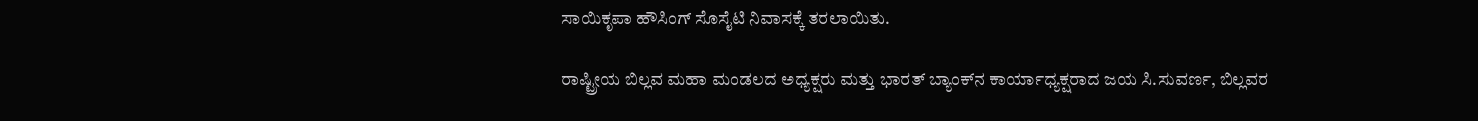ಸಾಯಿಕೃಪಾ ಹೌಸಿಂಗ್ ಸೊಸೈಟಿ ನಿವಾಸಕ್ಕೆ ತರಲಾಯಿತು.

ರಾಷ್ಟ್ರೀಯ ಬಿಲ್ಲವ ಮಹಾ ಮಂಡಲದ ಅಧ್ಯಕ್ಷರು ಮತ್ತು ಭಾರತ್ ಬ್ಯಾಂಕ್‍ನ ಕಾರ್ಯಾಧ್ಯಕ್ಷರಾದ ಜಯ ಸಿ.ಸುವರ್ಣ, ಬಿಲ್ಲವರ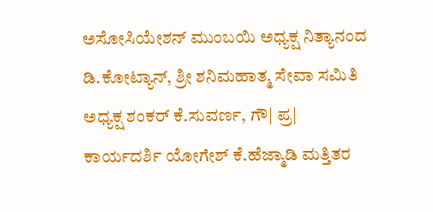ಅಸೋಸಿಯೇಶನ್ ಮುಂಬಯಿ ಅಧ್ಯಕ್ಷ ನಿತ್ಯಾನಂದ ಡಿ.ಕೋಟ್ಯಾನ್, ಶ್ರೀ ಶನಿಮಹಾತ್ಮ ಸೇವಾ ಸಮಿತಿ ಅಧ್ಯಕ್ಷ ಶಂಕರ್ ಕೆ.ಸುವರ್ಣ, ಗೌ| ಪ್ರ| ಕಾರ್ಯದರ್ಶಿ ಯೋಗೇಶ್ ಕೆ.ಹೆಜ್ಮಾಡಿ ಮತ್ತಿತರ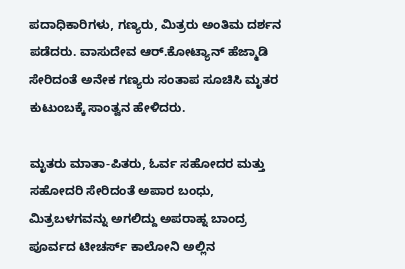ಪದಾಧಿಕಾರಿಗಳು, ಗಣ್ಯರು, ಮಿತ್ರರು ಅಂತಿಮ ದರ್ಶನ ಪಡೆದರು. ವಾಸುದೇವ ಆರ್.ಕೋಟ್ಯಾನ್ ಹೆಜ್ಮಾಡಿ ಸೇರಿದಂತೆ ಅನೇಕ ಗಣ್ಯರು ಸಂತಾಪ ಸೂಚಿಸಿ ಮೃತರ ಕುಟುಂಬಕ್ಕೆ ಸಾಂತ್ವನ ಹೇಳಿದರು.

ಮೃತರು ಮಾತಾ-ಪಿತರು, ಓರ್ವ ಸಹೋದರ ಮತ್ತು ಸಹೋದರಿ ಸೇರಿದಂತೆ ಅಪಾರ ಬಂಧು, ಮಿತ್ರಬಳಗವನ್ನು ಅಗಲಿದ್ದು ಅಪರಾಹ್ನ ಬಾಂದ್ರ ಪೂರ್ವದ ಟೀಚರ್ಸ್ ಕಾಲೋನಿ ಅಲ್ಲಿನ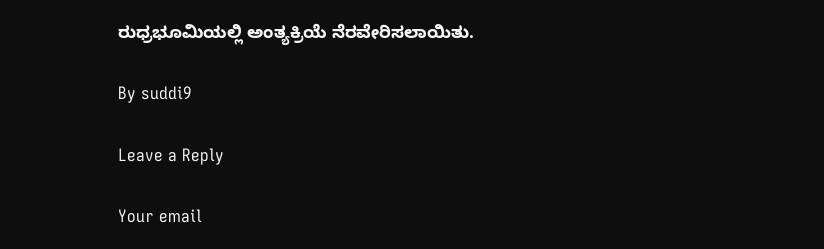ರುಧ್ರಭೂಮಿಯಲ್ಲಿ ಅಂತ್ಯಕ್ರಿಯೆ ನೆರವೇರಿಸಲಾಯಿತು.

By suddi9

Leave a Reply

Your email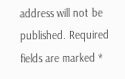address will not be published. Required fields are marked *